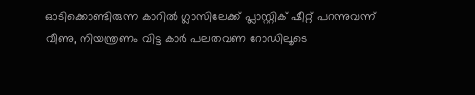ഓടിക്കൊണ്ടിരുന്ന കാറിൽ ഗ്ലാസിലേക്ക് പ്ലാസ്റ്റിക് ഷീറ്റ് പറന്നുവന്ന് വീണു, നിയന്ത്രണം വിട്ട കാർ പലതവണ റോഡിലൂടെ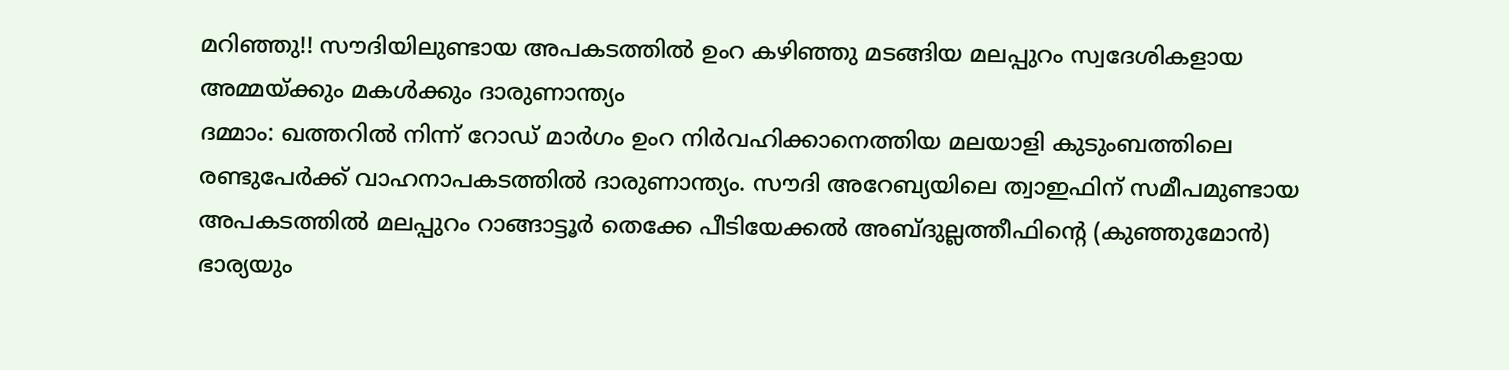മറിഞ്ഞു!! സൗദിയിലുണ്ടായ അപകടത്തിൽ ഉംറ കഴിഞ്ഞു മടങ്ങിയ മലപ്പുറം സ്വദേശികളായ അമ്മയ്ക്കും മകൾക്കും ദാരുണാന്ത്യം
ദമ്മാം: ഖത്തറിൽ നിന്ന് റോഡ് മാർഗം ഉംറ നിർവഹിക്കാനെത്തിയ മലയാളി കുടുംബത്തിലെ രണ്ടുപേർക്ക് വാഹനാപകടത്തിൽ ദാരുണാന്ത്യം. സൗദി അറേബ്യയിലെ ത്വാഇഫിന് സമീപമുണ്ടായ അപകടത്തിൽ മലപ്പുറം റാങ്ങാട്ടൂർ തെക്കേ പീടിയേക്കൽ അബ്ദുല്ലത്തീഫിന്റെ (കുഞ്ഞുമോൻ) ഭാര്യയും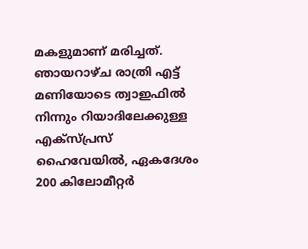മകളുമാണ് മരിച്ചത്. ഞായറാഴ്ച രാത്രി എട്ട് മണിയോടെ ത്വാഇഫിൽ നിന്നും റിയാദിലേക്കുള്ള എക്സ്പ്രസ് ഹൈവേയിൽ, ഏകദേശം 200 കിലോമീറ്റർ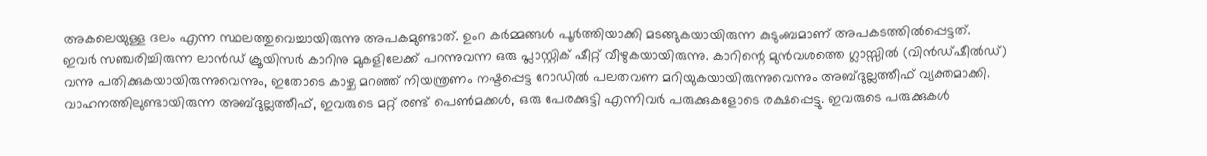അകലെയുള്ള ദലം എന്ന സ്ഥലത്തുവെച്ചായിരുന്നു അപകമുണ്ടാത്. ഉംറ കർമ്മങ്ങൾ പൂർത്തിയാക്കി മടങ്ങുകയായിരുന്ന കുടുംബമാണ് അപകടത്തിൽപ്പെട്ടത്.
ഇവർ സഞ്ചരിച്ചിരുന്ന ലാൻഡ് ക്രൂയിസർ കാറിനു മുകളിലേക്ക് പറന്നുവന്ന ഒരു പ്ലാസ്റ്റിക് ഷീറ്റ് വീഴുകയായിരുന്നു. കാറിന്റെ മുൻവശത്തെ ഗ്ലാസ്സിൽ (വിൻഡ്ഷീൽഡ്) വന്നു പതിക്കുകയായിരുന്നുവെന്നും, ഇതോടെ കാഴ്ച മറഞ്ഞ് നിയന്ത്രണം നഷ്ടപ്പെട്ട റോഡിൽ പലതവണ മറിയുകയായിരുന്നുവെന്നും അബ്ദുല്ലത്തീഫ് വ്യക്തമാക്കി.
വാഹനത്തിലുണ്ടായിരുന്ന അബ്ദുല്ലത്തീഫ്, ഇവരുടെ മറ്റ് രണ്ട് പെൺമക്കൾ, ഒരു പേരക്കുട്ടി എന്നിവർ പരുക്കുകളോടെ രക്ഷപ്പെട്ടു. ഇവരുടെ പരുക്കുകൾ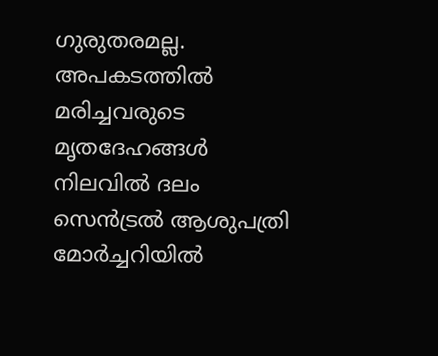ഗുരുതരമല്ല. അപകടത്തിൽ മരിച്ചവരുടെ മൃതദേഹങ്ങൾ നിലവിൽ ദലം സെൻട്രൽ ആശുപത്രി മോർച്ചറിയിൽ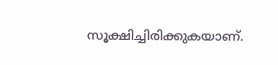സൂക്ഷിച്ചിരിക്കുകയാണ്.